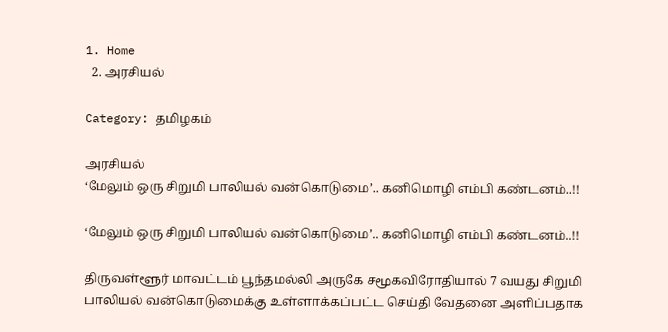1. Home
  2. அரசியல்

Category: தமிழகம்

அரசியல்
‘மேலும் ஒரு சிறுமி பாலியல் வன்கொடுமை’.. கனிமொழி எம்பி கண்டனம்..!!

‘மேலும் ஒரு சிறுமி பாலியல் வன்கொடுமை’.. கனிமொழி எம்பி கண்டனம்..!!

திருவள்ளூர் மாவட்டம் பூந்தமல்லி அருகே சமூகவிரோதியால் 7 வயது சிறுமி பாலியல் வன்கொடுமைக்கு உள்ளாக்கப்பட்ட செய்தி வேதனை அளிப்பதாக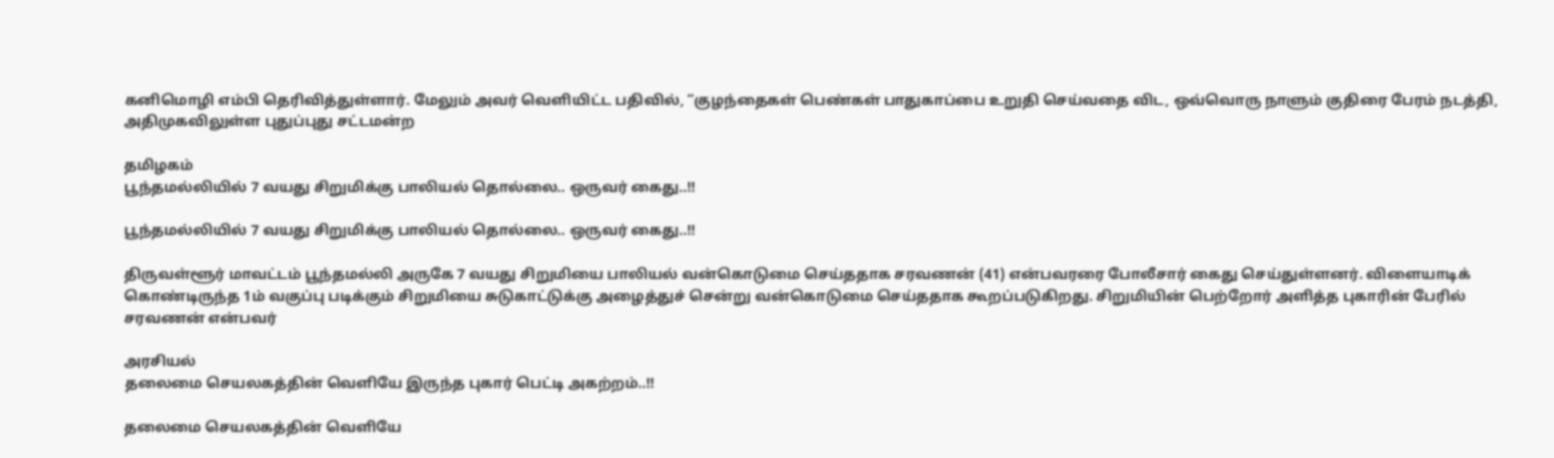கனிமொழி எம்பி தெரிவித்துள்ளார். மேலும் அவர் வெளியிட்ட பதிவில், “குழந்தைகள் பெண்கள் பாதுகாப்பை உறுதி செய்வதை விட, ஒவ்வொரு நாளும் குதிரை பேரம் நடத்தி, அதிமுகவிலுள்ள புதுப்புது சட்டமன்ற

தமிழகம்
பூந்தமல்லியில் 7 வயது சிறுமிக்கு பாலியல் தொல்லை.. ஒருவர் கைது..!!

பூந்தமல்லியில் 7 வயது சிறுமிக்கு பாலியல் தொல்லை.. ஒருவர் கைது..!!

திருவள்ளூர் மாவட்டம் பூந்தமல்லி அருகே 7 வயது சிறுமியை பாலியல் வன்கொடுமை செய்ததாக சரவணன் (41) என்பவரரை போலீசார் கைது செய்துள்ளனர். விளையாடிக் கொண்டிருந்த 1ம் வகுப்பு படிக்கும் சிறுமியை சுடுகாட்டுக்கு அழைத்துச் சென்று வன்கொடுமை செய்ததாக கூறப்படுகிறது. சிறுமியின் பெற்றோர் அளித்த புகாரின் பேரில் சரவணன் என்பவர்

அரசியல்
தலைமை செயலகத்தின் வெளியே இருந்த புகார் பெட்டி அகற்றம்..!!

தலைமை செயலகத்தின் வெளியே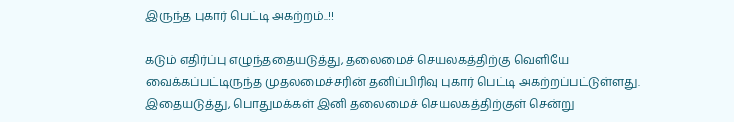இருந்த புகார் பெட்டி அகற்றம்..!!

கடும் எதிர்ப்பு எழுந்ததையடுத்து, தலைமைச் செயலகத்திற்கு வெளியே வைக்கப்பட்டிருந்த முதலமைச்சரின் தனிப்பிரிவு புகார் பெட்டி அகற்றப்பட்டுள்ளது. இதையடுத்து, பொதுமக்கள் இனி தலைமைச் செயலகத்திற்குள் சென்று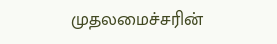முதலமைச்சரின்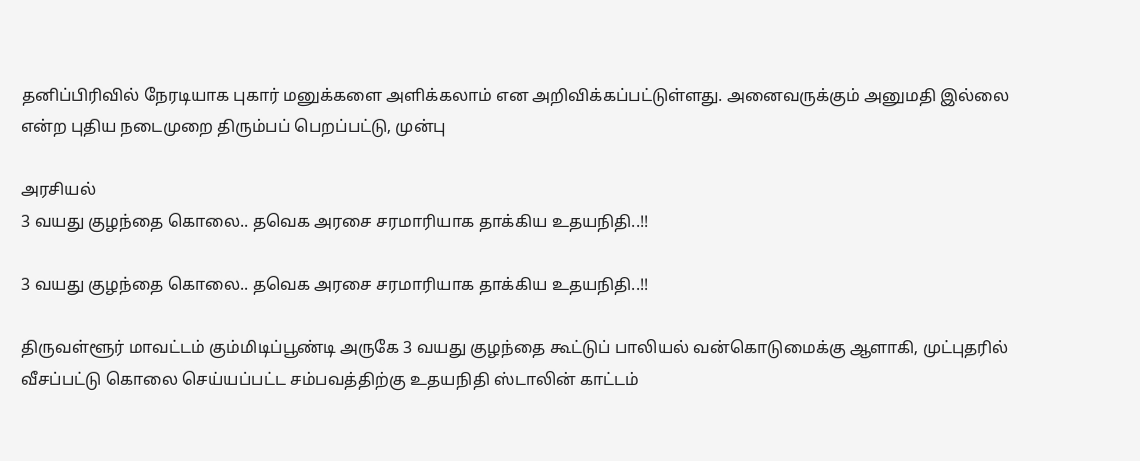தனிப்பிரிவில் நேரடியாக புகார் மனுக்களை அளிக்கலாம் என அறிவிக்கப்பட்டுள்ளது. அனைவருக்கும் அனுமதி இல்லை என்ற புதிய நடைமுறை திரும்பப் பெறப்பட்டு, முன்பு

அரசியல்
3 வயது குழந்தை கொலை.. தவெக அரசை சரமாரியாக தாக்கிய உதயநிதி..!!

3 வயது குழந்தை கொலை.. தவெக அரசை சரமாரியாக தாக்கிய உதயநிதி..!!

திருவள்ளூர் மாவட்டம் கும்மிடிப்பூண்டி அருகே 3 வயது குழந்தை கூட்டுப் பாலியல் வன்கொடுமைக்கு ஆளாகி, முட்புதரில் வீசப்பட்டு கொலை செய்யப்பட்ட சம்பவத்திற்கு உதயநிதி ஸ்டாலின் காட்டம்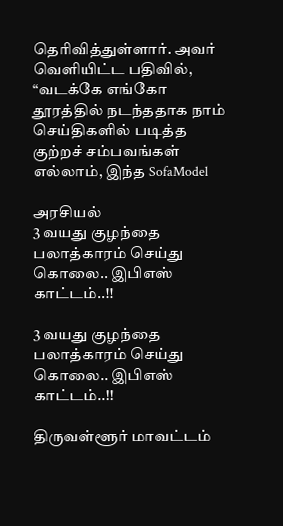தெரிவித்துள்ளார். அவர் வெளியிட்ட பதிவில், “வடக்கே எங்கோ தூரத்தில் நடந்ததாக நாம் செய்திகளில் படித்த குற்றச் சம்பவங்கள் எல்லாம், இந்த SofaModel

அரசியல்
3 வயது குழந்தை பலாத்காரம் செய்து கொலை.. இபிஎஸ் காட்டம்..!!

3 வயது குழந்தை பலாத்காரம் செய்து கொலை.. இபிஎஸ் காட்டம்..!!

திருவள்ளூர் மாவட்டம்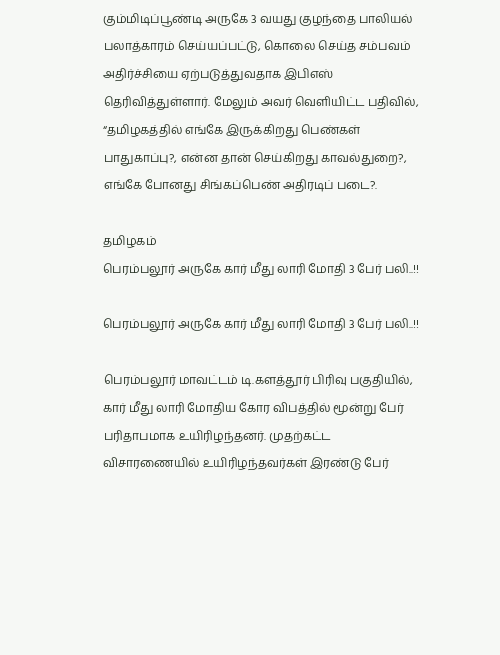கும்மிடிப்பூண்டி அருகே 3 வயது குழந்தை பாலியல் பலாத்காரம் செய்யப்பட்டு, கொலை செய்த சம்பவம் அதிர்ச்சியை ஏற்படுத்துவதாக இபிஎஸ் தெரிவித்துள்ளார். மேலும் அவர் வெளியிட்ட பதிவில், “தமிழகத்தில் எங்கே இருக்கிறது பெண்கள் பாதுகாப்பு?, என்ன தான் செய்கிறது காவல்துறை?, எங்கே போனது சிங்கப்பெண் அதிரடிப் படை?.

தமிழகம்
பெரம்பலூர் அருகே கார் மீது லாரி மோதி 3 பேர் பலி..!!

பெரம்பலூர் அருகே கார் மீது லாரி மோதி 3 பேர் பலி..!!

பெரம்பலூர் மாவட்டம் டி.களத்தூர் பிரிவு பகுதியில், கார் மீது லாரி மோதிய கோர விபத்தில் மூன்று பேர் பரிதாபமாக உயிரிழந்தனர். முதற்கட்ட விசாரணையில் உயிரிழந்தவர்கள் இரண்டு பேர்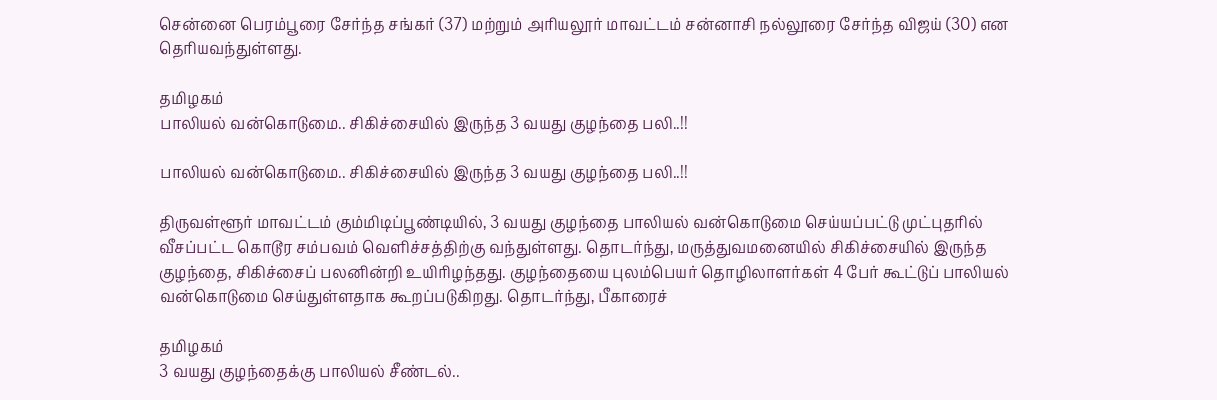சென்னை பெரம்பூரை சேர்ந்த சங்கர் (37) மற்றும் அரியலூர் மாவட்டம் சன்னாசி நல்லூரை சேர்ந்த விஜய் (30) என தெரியவந்துள்ளது.

தமிழகம்
பாலியல் வன்கொடுமை.. சிகிச்சையில் இருந்த 3 வயது குழந்தை பலி..!!

பாலியல் வன்கொடுமை.. சிகிச்சையில் இருந்த 3 வயது குழந்தை பலி..!!

திருவள்ளூர் மாவட்டம் கும்மிடிப்பூண்டியில், 3 வயது குழந்தை பாலியல் வன்கொடுமை செய்யப்பட்டு முட்புதரில் வீசப்பட்ட கொடூர சம்பவம் வெளிச்சத்திற்கு வந்துள்ளது. தொடர்ந்து, மருத்துவமனையில் சிகிச்சையில் இருந்த குழந்தை, சிகிச்சைப் பலனின்றி உயிரிழந்தது. குழந்தையை புலம்பெயர் தொழிலாளர்கள் 4 பேர் கூட்டுப் பாலியல் வன்கொடுமை செய்துள்ளதாக கூறப்படுகிறது. தொடர்ந்து, பீகாரைச்

தமிழகம்
3 வயது குழந்தைக்கு பாலியல் சீண்டல்..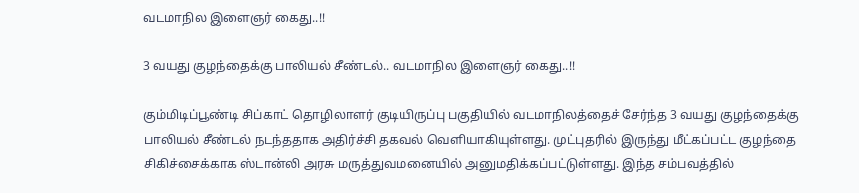வடமாநில இளைஞர் கைது..!!

3 வயது குழந்தைக்கு பாலியல் சீண்டல்.. வடமாநில இளைஞர் கைது..!!

கும்மிடிப்பூண்டி சிப்காட் தொழிலாளர் குடியிருப்பு பகுதியில் வடமாநிலத்தைச் சேர்ந்த 3 வயது குழந்தைக்கு பாலியல் சீண்டல் நடந்ததாக அதிர்ச்சி தகவல் வெளியாகியுள்ளது. முட்புதரில் இருந்து மீட்கப்பட்ட குழந்தை சிகிச்சைக்காக ஸ்டான்லி அரசு மருத்துவமனையில் அனுமதிக்கப்பட்டுள்ளது. இந்த சம்பவத்தில்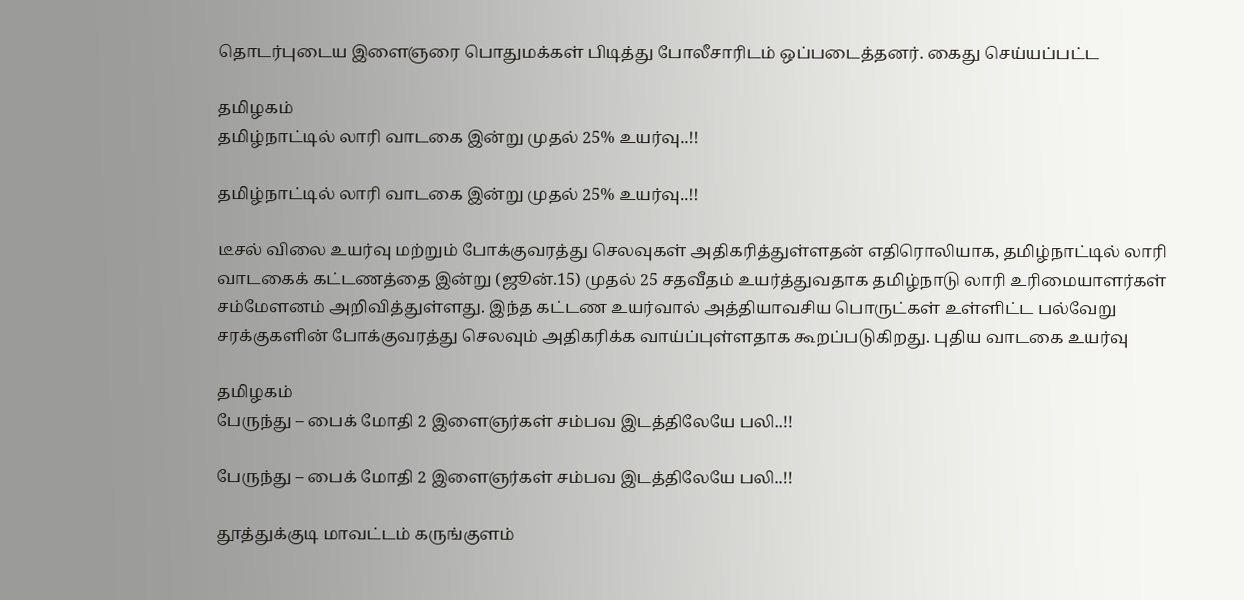தொடர்புடைய இளைஞரை பொதுமக்கள் பிடித்து போலீசாரிடம் ஒப்படைத்தனர். கைது செய்யப்பட்ட

தமிழகம்
தமிழ்நாட்டில் லாரி வாடகை இன்று முதல் 25% உயர்வு..!!

தமிழ்நாட்டில் லாரி வாடகை இன்று முதல் 25% உயர்வு..!!

டீசல் விலை உயர்வு மற்றும் போக்குவரத்து செலவுகள் அதிகரித்துள்ளதன் எதிரொலியாக, தமிழ்நாட்டில் லாரி வாடகைக் கட்டணத்தை இன்று (ஜூன்.15) முதல் 25 சதவீதம் உயர்த்துவதாக தமிழ்நாடு லாரி உரிமையாளர்கள் சம்மேளனம் அறிவித்துள்ளது. இந்த கட்டண உயர்வால் அத்தியாவசிய பொருட்கள் உள்ளிட்ட பல்வேறு சரக்குகளின் போக்குவரத்து செலவும் அதிகரிக்க வாய்ப்புள்ளதாக கூறப்படுகிறது. புதிய வாடகை உயர்வு

தமிழகம்
பேருந்து – பைக் மோதி 2 இளைஞர்கள் சம்பவ இடத்திலேயே பலி..!!

பேருந்து – பைக் மோதி 2 இளைஞர்கள் சம்பவ இடத்திலேயே பலி..!!

தூத்துக்குடி மாவட்டம் கருங்குளம்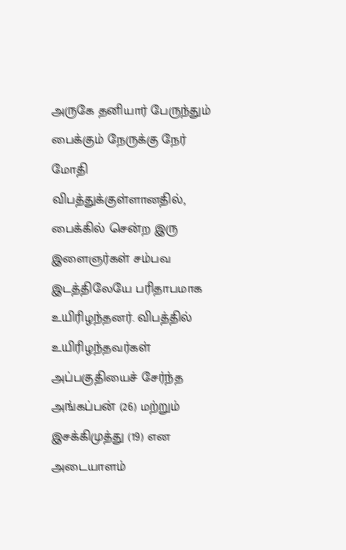அருகே தனியார் பேருந்தும் பைக்கும் நேருக்கு நேர் மோதி விபத்துக்குள்ளானதில், பைக்கில் சென்ற இரு இளைஞர்கள் சம்பவ இடத்திலேயே பரிதாபமாக உயிரிழந்தனர். விபத்தில் உயிரிழந்தவர்கள் அப்பகுதியைச் சேர்ந்த அங்கப்பன் (26) மற்றும் இசக்கிமுத்து (19) என அடையாளம்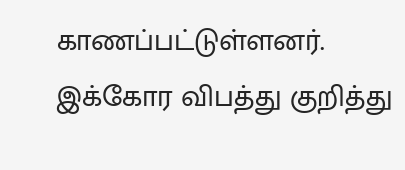காணப்பட்டுள்ளனர். இக்கோர விபத்து குறித்து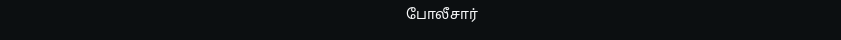போலீசார்